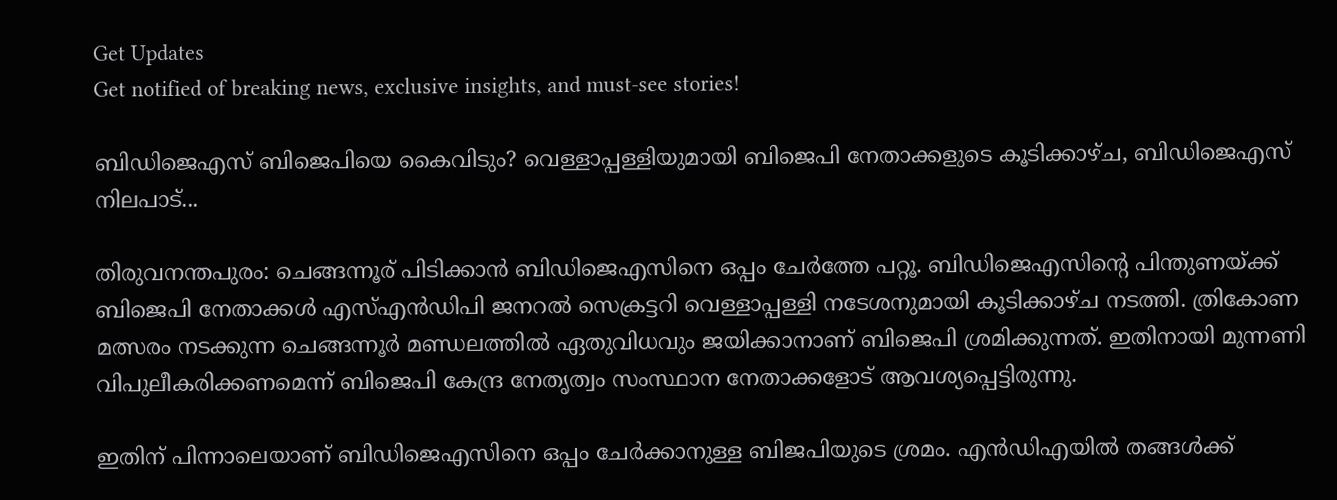Get Updates
Get notified of breaking news, exclusive insights, and must-see stories!

ബിഡിജെഎസ് ബിജെപിയെ കൈവിടും? വെള്ളാപ്പള്ളിയുമായി ബിജെപി നേതാക്കളുടെ കൂടിക്കാഴ്ച, ബിഡിജെഎസ് നിലപാട്...

തിരുവനന്തപുരം: ചെങ്ങന്നൂര് പിടിക്കാൻ ബിഡിജെഎസിനെ ഒപ്പം ചേർത്തേ പറ്റൂ. ബിഡിജെഎസിന്റെ പിന്തുണയ്ക്ക് ബിജെപി നേതാക്കൾ എസ്എൻഡിപി ജനറൽ സെക്രട്ടറി വെള്ളാപ്പള്ളി നടേശനുമായി കൂടിക്കാഴ്ച നടത്തി. ത്രികോണ മത്സരം നടക്കുന്ന ചെങ്ങന്നൂര്‍ മണ്ഡലത്തില്‍ ഏതുവിധവും ജയിക്കാനാണ് ബിജെപി ശ്രമിക്കുന്നത്. ഇതിനായി മുന്നണി വിപുലീകരിക്കണമെന്ന് ബിജെപി കേന്ദ്ര നേതൃത്വം സംസ്ഥാന നേതാക്കളോട് ആവശ്യപ്പെട്ടിരുന്നു.

ഇതിന് പിന്നാലെയാണ് ബിഡിജെഎസിനെ ഒപ്പം ചേർക്കാനുള്ള ബിജപിയുടെ ശ്രമം. എൻഡിഎയിൽ തങ്ങൾക്ക്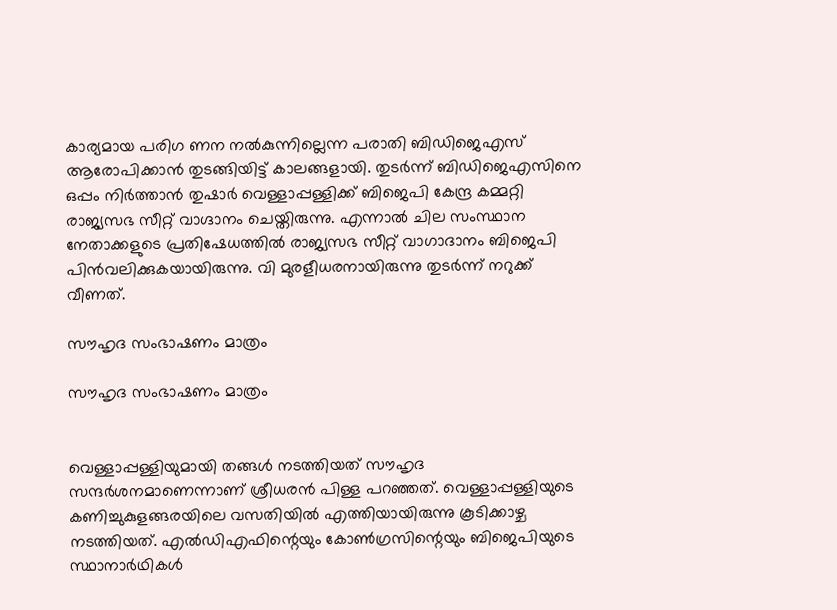കാര്യമായ പരിഗ ണന നൽകുന്നില്ലെന്ന പരാതി ബിഡിജെഎസ് ആരോപിക്കാൻ തുടങ്ങിയിട്ട് കാലങ്ങളായി. തുടർന്ന് ബിഡിജെഎസിനെ ഒപ്പം നിർത്താൻ തുഷാർ വെള്ളാപ്പള്ളിക്ക് ബിജെപി കേന്ദ്ര കമ്മറ്റി രാജ്യസഭ സീറ്റ് വാഗ്ദാനം ചെയ്തിരുന്നു. എന്നാൽ ചില സംസ്ഥാന നേതാക്കളുടെ പ്രതിഷേധത്തിൽ രാജ്യസഭ സീറ്റ് വാഗാദാനം ബിജെപി പിൻവലിക്കുകയായിരുന്നു. വി മുരളീധരനായിരുന്നു തുടർന്ന് നറുക്ക് വീണത്.

സൗഹൃദ സംഭാഷണം മാത്രം

സൗഹൃദ സംഭാഷണം മാത്രം


വെള്ളാപ്പള്ളിയുമായി തങ്ങള്‍ നടത്തിയത് സൗഹൃദ സന്ദര്‍ശനമാണെന്നാണ് ശ്രീധരന്‍ പിള്ള പറഞ്ഞത്. വെള്ളാപ്പള്ളിയുടെ കണിച്ചുകുളങ്ങരയിലെ വസതിയില്‍ എത്തിയായിരുന്നു കൂടിക്കാഴ്ച നടത്തിയത്. എല്‍ഡിഎഫിന്റെയും കോണ്‍ഗ്രസിന്റെയും ബിജെപിയുടെ സ്ഥാനാര്‍ഥികള്‍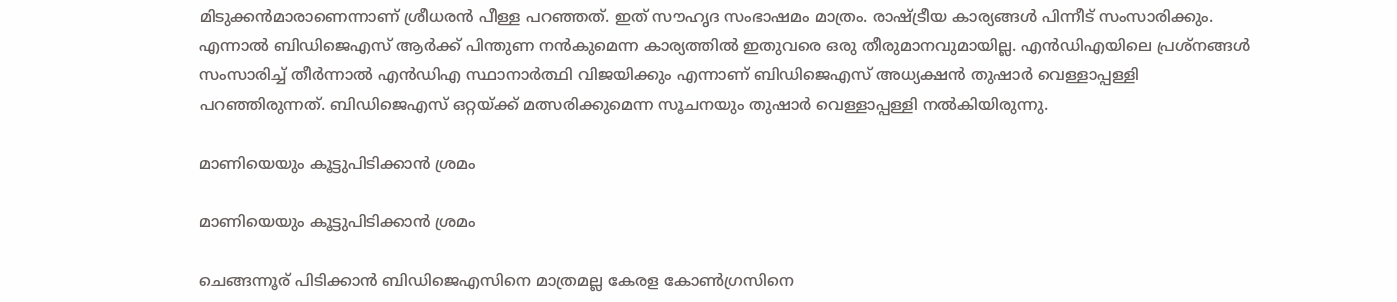മിടുക്കന്‍മാരാണെന്നാണ് ശ്രീധരൻ പീള്ള പറഞ്ഞത്. ഇത് സൗഹൃദ സംഭാഷമം മാത്രം. രാഷ്ട്രീയ കാര്യങ്ങൾ പിന്നീട് സംസാരിക്കും. എന്നാൽ ബിഡിജെഎസ് ആർക്ക് പിന്തുണ നൻകുമെന്ന കാര്യത്തിൽ ഇതുവരെ ഒരു തീരുമാനവുമായില്ല. എൻഡിഎയിലെ പ്രശ്നങ്ങൾ സംസാരിച്ച് തീർന്നാൽ എൻഡിഎ സ്ഥാനാർത്ഥി വിജയിക്കും എന്നാണ് ബിഡിജെഎസ് അധ്യക്ഷൻ തുഷാർ വെള്ളാപ്പള്ളി പറഞ്ഞിരുന്നത്. ബിഡിജെഎസ് ഒറ്റയ്ക്ക് മത്സരിക്കുമെന്ന സൂചനയും തുഷാർ വെള്ളാപ്പള്ളി നൽകിയിരുന്നു.

മാണിയെയും കൂട്ടുപിടിക്കാൻ ശ്രമം

മാണിയെയും കൂട്ടുപിടിക്കാൻ ശ്രമം

ചെങ്ങന്നൂര് പിടിക്കാൻ ബിഡിജെഎസിനെ മാത്രമല്ല കേരള കോൺഗ്രസിനെ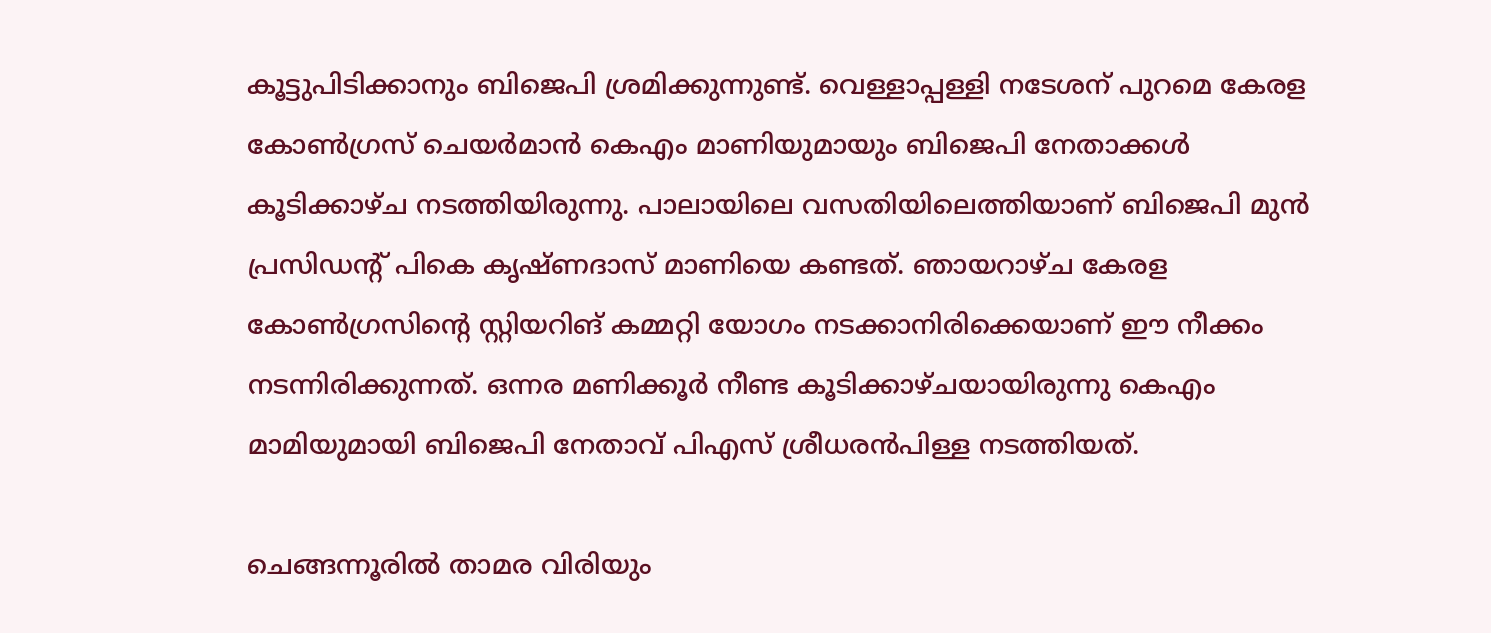കൂട്ടുപിടിക്കാനും ബിജെപി ശ്രമിക്കുന്നുണ്ട്. വെള്ളാപ്പള്ളി നടേശന് പുറമെ കേരള കോണ്‍ഗ്രസ് ചെയര്‍മാന്‍ കെഎം മാണിയുമായും ബിജെപി നേതാക്കള്‍ കൂടിക്കാഴ്ച നടത്തിയിരുന്നു. പാലായിലെ വസതിയിലെത്തിയാണ് ബിജെപി മുന്‍ പ്രസിഡന്റ് പികെ കൃഷ്ണദാസ് മാണിയെ കണ്ടത്. ഞായറാഴ്ച കേരള കോൺഗ്രസിന്റെ സ്റ്റിയറിങ് കമ്മറ്റി യോഗം നടക്കാനിരിക്കെയാണ് ഈ നീക്കം നടന്നിരിക്കുന്നത്. ഒന്നര മണിക്കൂർ നീണ്ട കൂടിക്കാഴ്ചയായിരുന്നു കെഎം മാമിയുമായി ബിജെപി നേതാവ് പിഎസ് ശ്രീധരൻപിള്ള നടത്തിയത്.

ചെങ്ങന്നൂരിൽ താമര വിരിയും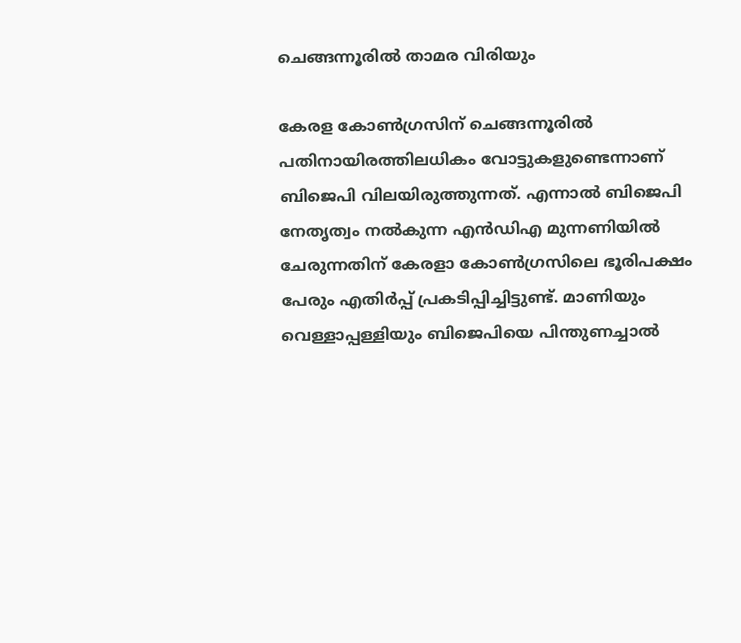ചെങ്ങന്നൂരിൽ താമര വിരിയും

കേരള കോണ്‍ഗ്രസിന് ചെങ്ങന്നൂരില്‍ പതിനായിരത്തിലധികം വോട്ടുകളുണ്ടെന്നാണ് ബിജെപി വിലയിരുത്തുന്നത്. എന്നാല്‍ ബിജെപി നേതൃത്വം നല്‍കുന്ന എന്‍ഡിഎ മുന്നണിയില്‍ ചേരുന്നതിന് കേരളാ കോണ്‍ഗ്രസിലെ ഭൂരിപക്ഷം പേരും എതിര്‍പ്പ് പ്രകടിപ്പിച്ചിട്ടുണ്ട്. മാണിയും വെള്ളാപ്പള്ളിയും ബിജെപിയെ പിന്തുണച്ചാൽ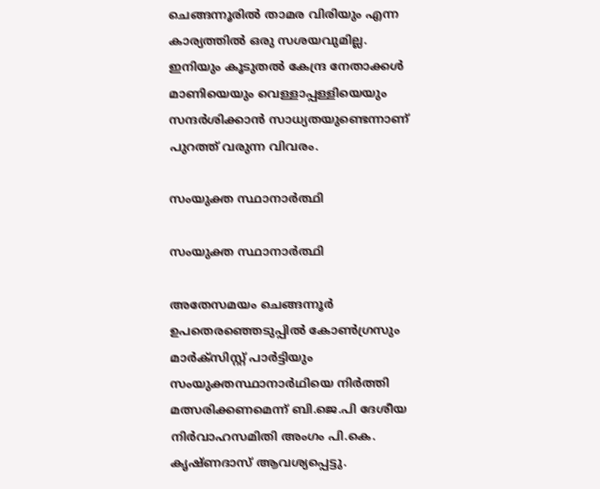ചെങ്ങന്നൂരിൽ താമര വിരിയും എന്ന കാര്യത്തിൽ ഒരു സശയവുമില്ല. ഇനിയും കൂടുതൽ കേന്ദ്ര നേതാക്കൾ മാണിയെയും വെള്ളാപ്പള്ളിയെയും സന്ദർശിക്കാൻ സാധ്യതയുണ്ടെന്നാണ് പുറത്ത് വരുന്ന വിവരം.

സംയുക്ത സ്ഥാനാർത്ഥി

സംയുക്ത സ്ഥാനാർത്ഥി

അതേസമയം ചെങ്ങന്നൂർ ഉപതെരഞ്ഞെടുപ്പിൽ കോൺഗ്രസും മാർക്സിസ്റ്റ് പാർട്ടിയും സംയുക്തസ്ഥാനാർഥിയെ നിർത്തി മത്സരിക്കണമെന്ന് ബി.ജെ.പി ദേശീയ നിർവാഹസമിതി അംഗം പി.കെ. കൃഷ്ണദാസ് ആവശ്യപ്പെട്ടു.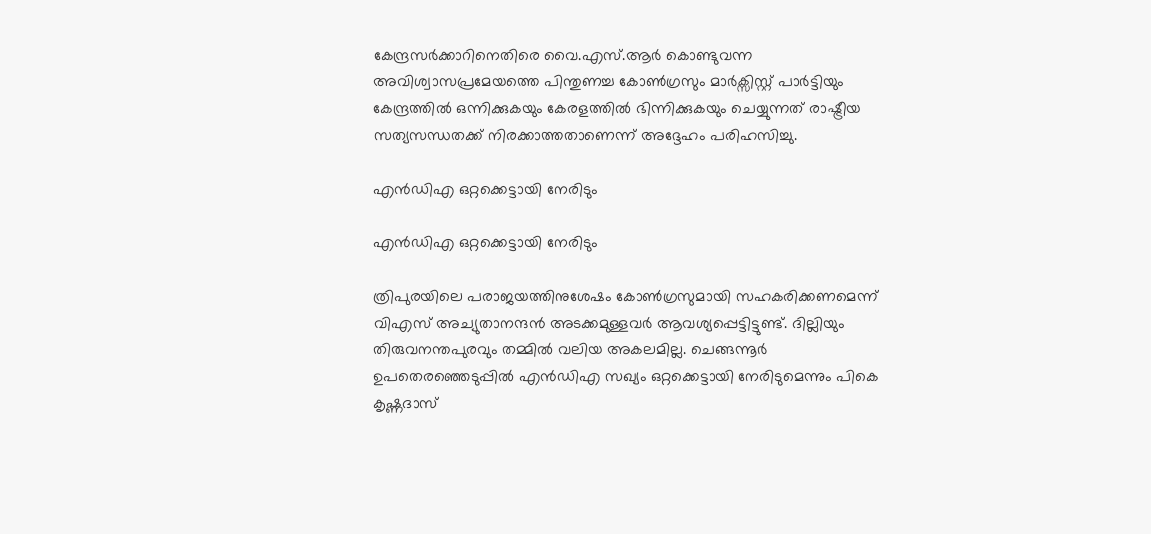കേന്ദ്രസർക്കാറിനെതിരെ വൈ.എസ്.ആർ കൊണ്ടുവന്ന അവിശ്വാസപ്രമേയത്തെ പിന്തുണച്ച കോൺഗ്രസും മാർക്സിസ്റ്റ് പാർട്ടിയും കേന്ദ്രത്തിൽ ഒന്നിക്കുകയും കേരളത്തിൽ ഭിന്നിക്കുകയും ചെയ്യുന്നത് രാഷ്ട്രീയ സത്യസന്ധതക്ക് നിരക്കാത്തതാണെന്ന് അദ്ദേഹം പരിഹസിച്ചു.

എൻഡിഎ ഒറ്റക്കെട്ടായി നേരിടും

എൻഡിഎ ഒറ്റക്കെട്ടായി നേരിടും

ത്രിപുരയിലെ പരാജയത്തിനുശേഷം കോൺഗ്രസുമായി സഹകരിക്കണമെന്ന് വിഎസ് അച്യുതാനന്ദൻ അടക്കമുള്ളവർ ആവശ്യപ്പെട്ടിട്ടുണ്ട്. ദില്ലിയും തിരുവനന്തപുരവും തമ്മിൽ വലിയ അകലമില്ല. ചെങ്ങന്നൂർ ഉപതെരഞ്ഞെടുപ്പിൽ എൻഡിഎ സഖ്യം ഒറ്റക്കെട്ടായി നേരിടുമെന്നും പികെ കൃഷ്ണദാസ്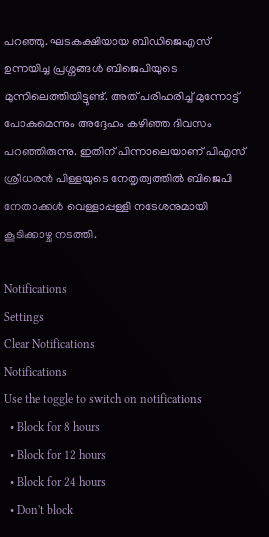പറഞ്ഞു. ഘടകക്ഷിയായ ബിഡിജെഎസ് ഉന്നയിച്ച പ്രശ്നങ്ങൾ ബിജെപിയുടെ മുന്നിലെത്തിയിട്ടുണ്ട്. അത് പരിഹരിച്ച് മുന്നോട്ട് പോകുമെന്നും അദ്ദേഹം കഴിഞ്ഞ ദിവസം പറഞ്ഞിരുന്നു. ഇതിന് പിന്നാലെയാണ് പിഎസ് ശ്രീധരൻ പിള്ളയുടെ നേതൃത്വത്തിൽ ബിജെപി നേതാക്കൾ വെള്ളാപ്പള്ളി നടേശനുമായി കൂടിക്കാഴ്ച നടത്തി.

Notifications
Settings
Clear Notifications
Notifications
Use the toggle to switch on notifications
  • Block for 8 hours
  • Block for 12 hours
  • Block for 24 hours
  • Don't block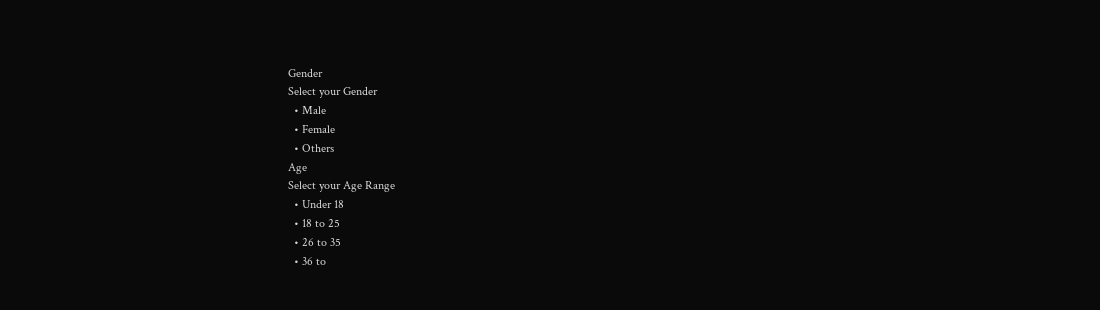Gender
Select your Gender
  • Male
  • Female
  • Others
Age
Select your Age Range
  • Under 18
  • 18 to 25
  • 26 to 35
  • 36 to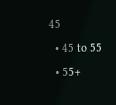45
  • 45 to 55
  • 55+